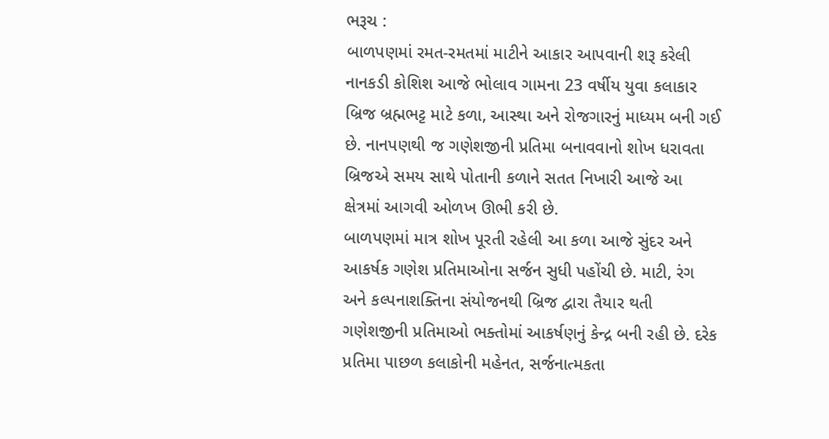ભરૂચ :
બાળપણમાં રમત-રમતમાં માટીને આકાર આપવાની શરૂ કરેલી નાનકડી કોશિશ આજે ભોલાવ ગામના 23 વર્ષીય યુવા કલાકાર બ્રિજ બ્રહ્મભટ્ટ માટે કળા, આસ્થા અને રોજગારનું માધ્યમ બની ગઈ છે. નાનપણથી જ ગણેશજીની પ્રતિમા બનાવવાનો શોખ ધરાવતા બ્રિજએ સમય સાથે પોતાની કળાને સતત નિખારી આજે આ ક્ષેત્રમાં આગવી ઓળખ ઊભી કરી છે.
બાળપણમાં માત્ર શોખ પૂરતી રહેલી આ કળા આજે સુંદર અને આકર્ષક ગણેશ પ્રતિમાઓના સર્જન સુધી પહોંચી છે. માટી, રંગ અને કલ્પનાશક્તિના સંયોજનથી બ્રિજ દ્વારા તૈયાર થતી ગણેશજીની પ્રતિમાઓ ભક્તોમાં આકર્ષણનું કેન્દ્ર બની રહી છે. દરેક પ્રતિમા પાછળ કલાકોની મહેનત, સર્જનાત્મકતા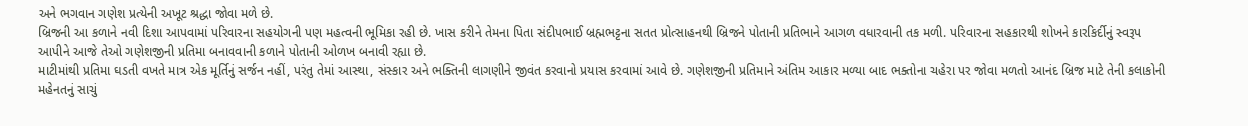અને ભગવાન ગણેશ પ્રત્યેની અખૂટ શ્રદ્ધા જોવા મળે છે.
બ્રિજની આ કળાને નવી દિશા આપવામાં પરિવારના સહયોગની પણ મહત્વની ભૂમિકા રહી છે. ખાસ કરીને તેમના પિતા સંદીપભાઈ બ્રહ્મભટ્ટના સતત પ્રોત્સાહનથી બ્રિજને પોતાની પ્રતિભાને આગળ વધારવાની તક મળી. પરિવારના સહકારથી શોખને કારકિર્દીનું સ્વરૂપ આપીને આજે તેઓ ગણેશજીની પ્રતિમા બનાવવાની કળાને પોતાની ઓળખ બનાવી રહ્યા છે.
માટીમાંથી પ્રતિમા ઘડતી વખતે માત્ર એક મૂર્તિનું સર્જન નહીં, પરંતુ તેમાં આસ્થા, સંસ્કાર અને ભક્તિની લાગણીને જીવંત કરવાનો પ્રયાસ કરવામાં આવે છે. ગણેશજીની પ્રતિમાને અંતિમ આકાર મળ્યા બાદ ભક્તોના ચહેરા પર જોવા મળતો આનંદ બ્રિજ માટે તેની કલાકોની મહેનતનું સાચું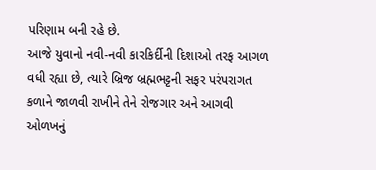પરિણામ બની રહે છે.
આજે યુવાનો નવી-નવી કારકિર્દીની દિશાઓ તરફ આગળ વધી રહ્યા છે, ત્યારે બ્રિજ બ્રહ્મભટ્ટની સફર પરંપરાગત કળાને જાળવી રાખીને તેને રોજગાર અને આગવી ઓળખનું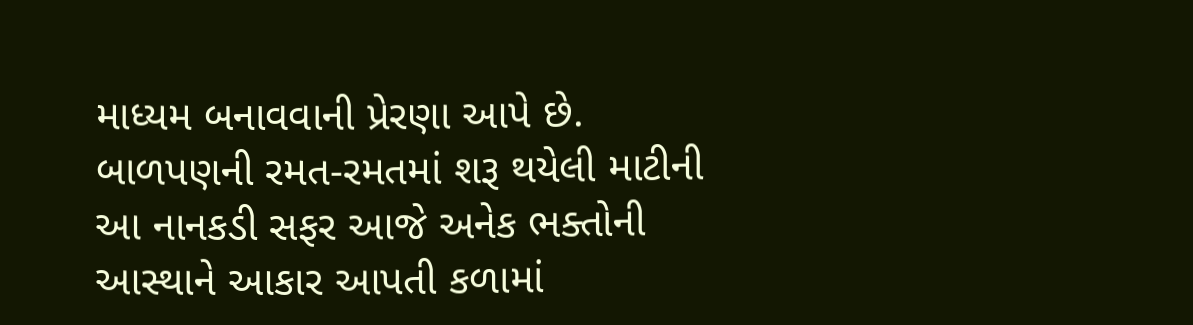માધ્યમ બનાવવાની પ્રેરણા આપે છે. બાળપણની રમત-રમતમાં શરૂ થયેલી માટીની આ નાનકડી સફર આજે અનેક ભક્તોની આસ્થાને આકાર આપતી કળામાં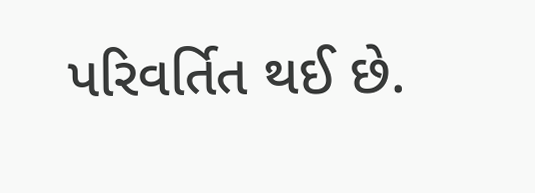પરિવર્તિત થઈ છે.